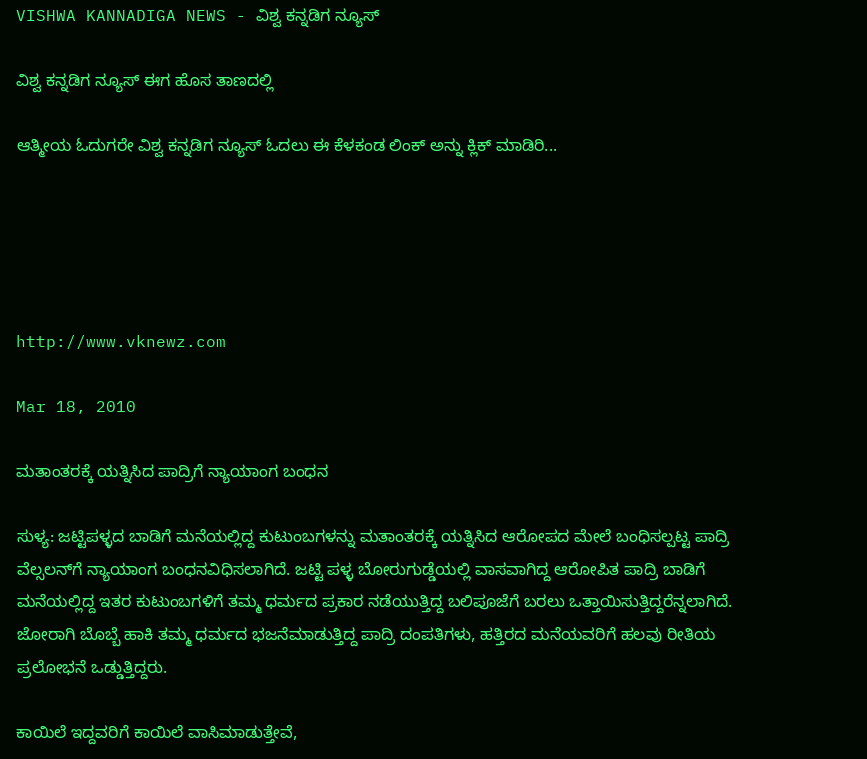VISHWA KANNADIGA NEWS - ವಿಶ್ವ ಕನ್ನಡಿಗ ನ್ಯೂಸ್

ವಿಶ್ವ ಕನ್ನಡಿಗ ನ್ಯೂಸ್ ಈಗ ಹೊಸ ತಾಣದಲ್ಲಿ

ಆತ್ಮೀಯ ಓದುಗರೇ ವಿಶ್ವ ಕನ್ನಡಿಗ ನ್ಯೂಸ್ ಓದಲು ಈ ಕೆಳಕಂಡ ಲಿಂಕ್ ಅನ್ನು ಕ್ಲಿಕ್ ಮಾಡಿರಿ...





http://www.vknewz.com

Mar 18, 2010

ಮತಾಂತರಕ್ಕೆ ಯತ್ನಿಸಿದ ಪಾದ್ರಿಗೆ ನ್ಯಾಯಾಂಗ ಬಂಧನ

ಸುಳ್ಯ: ಜಟ್ಟಿಪಳ್ಳದ ಬಾಡಿಗೆ ಮನೆಯಲ್ಲಿದ್ದ ಕುಟುಂಬಗಳನ್ನು ಮತಾಂತರಕ್ಕೆ ಯತ್ನಿಸಿದ ಆರೋಪದ ಮೇಲೆ ಬಂಧಿಸಲ್ಪಟ್ಟ ಪಾದ್ರಿ ವೆಲ್ಸಲನ್‌ಗೆ ನ್ಯಾಯಾಂಗ ಬಂಧನವಿಧಿಸಲಾಗಿದೆ. ಜಟ್ಟಿ ಪಳ್ಳ ಬೋರುಗುಡ್ಡೆಯಲ್ಲಿ ವಾಸವಾಗಿದ್ದ ಆರೋಪಿತ ಪಾದ್ರಿ ಬಾಡಿಗೆ ಮನೆಯಲ್ಲಿದ್ದ ಇತರ ಕುಟುಂಬಗಳಿಗೆ ತಮ್ಮ ಧರ್ಮದ ಪ್ರಕಾರ ನಡೆಯುತ್ತಿದ್ದ ಬಲಿಪೂಜೆಗೆ ಬರಲು ಒತ್ತಾಯಿಸುತ್ತಿದ್ದರೆನ್ನಲಾಗಿದೆ. ಜೋರಾಗಿ ಬೊಬ್ಬೆ ಹಾಕಿ ತಮ್ಮ ಧರ್ಮದ ಭಜನೆಮಾಡುತ್ತಿದ್ದ ಪಾದ್ರಿ ದಂಪತಿಗಳು, ಹತ್ತಿರದ ಮನೆಯವರಿಗೆ ಹಲವು ರೀತಿಯ ಪ್ರಲೋಭನೆ ಒಡ್ಡುತ್ತಿದ್ದರು.

ಕಾಯಿಲೆ ಇದ್ದವರಿಗೆ ಕಾಯಿಲೆ ವಾಸಿಮಾಡುತ್ತೇವೆ,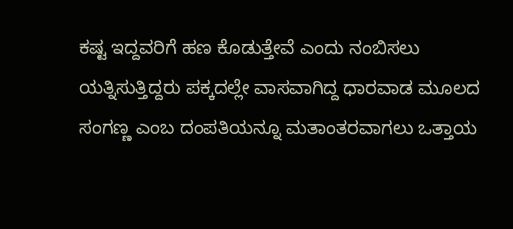ಕಷ್ಟ ಇದ್ದವರಿಗೆ ಹಣ ಕೊಡುತ್ತೇವೆ ಎಂದು ನಂಬಿಸಲು ಯತ್ನಿಸುತ್ತಿದ್ದರು ಪಕ್ಕದಲ್ಲೇ ವಾಸವಾಗಿದ್ದ ಧಾರವಾಡ ಮೂಲದ ಸಂಗಣ್ಣ ಎಂಬ ದಂಪತಿಯನ್ನೂ ಮತಾಂತರವಾಗಲು ಒತ್ತಾಯ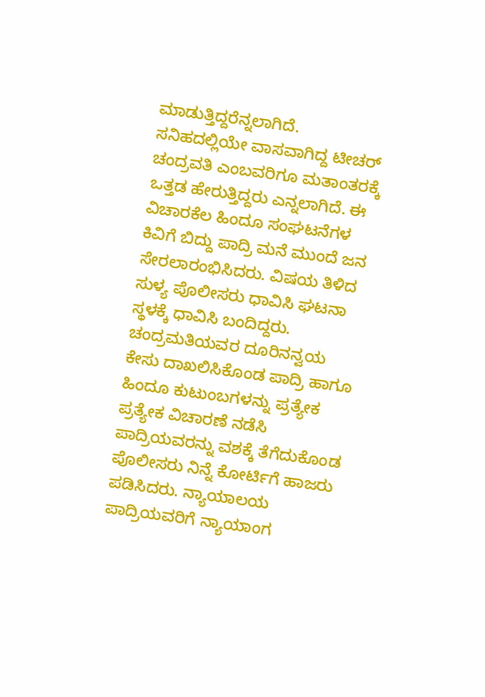ಮಾಡುತ್ತಿದ್ದರೆನ್ನಲಾಗಿದೆ. ಸನಿಹದಲ್ಲಿಯೇ ವಾಸವಾಗಿದ್ದ ಟೀಚರ್‌ ಚಂದ್ರವತಿ ಎಂಬವರಿಗೂ ಮತಾಂತರಕ್ಕೆ ಒತ್ತಡ ಹೇರುತ್ತಿದ್ದರು ಎನ್ನಲಾಗಿದೆ. ಈ ವಿಚಾರಕೆಲ ಹಿಂದೂ ಸಂಘಟನೆಗಳ ಕಿವಿಗೆ ಬಿದ್ದು ಪಾದ್ರಿ ಮನೆ ಮುಂದೆ ಜನ ಸೇರಲಾರಂಭಿಸಿದರು. ವಿಷಯ ತಿಳಿದ ಸುಳ್ಯ ಪೊಲೀಸರು ಧಾವಿಸಿ ಘಟನಾ ಸ್ಥಳಕ್ಕೆ ಧಾವಿಸಿ ಬಂದಿದ್ದರು. ಚಂದ್ರಮತಿಯವರ ದೂರಿನನ್ವಯ ಕೇಸು ದಾಖಲಿಸಿಕೊಂಡ ಪಾದ್ರಿ ಹಾಗೂ ಹಿಂದೂ ಕುಟುಂಬಗಳನ್ನು ಪ್ರತ್ಯೇಕ ಪ್ರತ್ಯೇಕ ವಿಚಾರಣೆ ನಡೆಸಿ ಪಾದ್ರಿಯವರನ್ನು ವಶಕ್ಕೆ ತೆಗೆದುಕೊಂಡ ಪೊಲೀಸರು ನಿನ್ನೆ ಕೋರ್ಟಿಗೆ ಹಾಜರು ಪಡಿಸಿದರು. ನ್ಯಾಯಾಲಯ ಪಾದ್ರಿಯವರಿಗೆ ನ್ಯಾಯಾಂಗ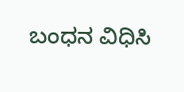ಬಂಧನ ವಿಧಿಸಿ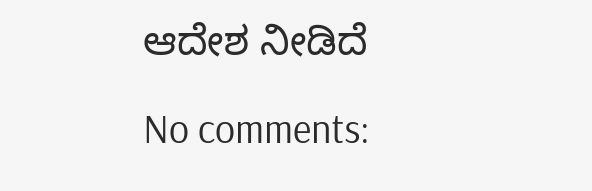ಆದೇಶ ನೀಡಿದೆ

No comments: